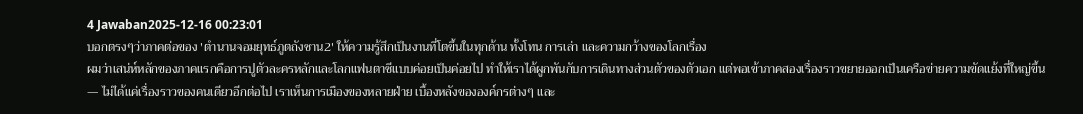4 Jawaban2025-12-16 00:23:01
บอกตรงๆว่าภาคต่อของ 'ตํานานจอมยุทธ์ภูตถังซาน2' ให้ความรู้สึกเป็นงานที่โตขึ้นในทุกด้าน ทั้งโทน การเล่า และความกว้างของโลกเรื่อง
ผมว่าเสน่ห์หลักของภาคแรกคือการปูตัวละครหลักและโลกแฟนตาซีแบบค่อยเป็นค่อยไป ทำให้เราได้ผูกพันกับการเดินทางส่วนตัวของตัวเอก แต่พอเข้าภาคสองเรื่องราวขยายออกเป็นเครือข่ายความขัดแย้งที่ใหญ่ขึ้น — ไม่ได้แค่เรื่องราวของคนเดียวอีกต่อไป เราเห็นการเมืองของหลายฝ่าย เบื้องหลังขององค์กรต่างๆ และ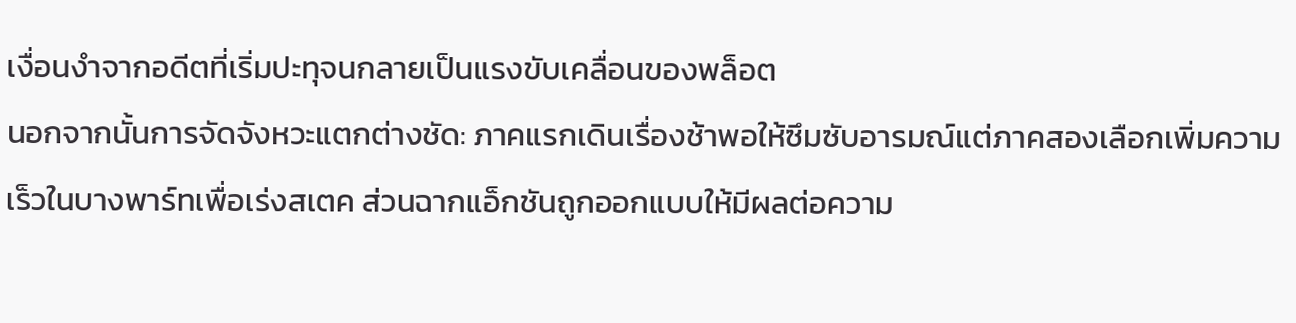เงื่อนงำจากอดีตที่เริ่มปะทุจนกลายเป็นแรงขับเคลื่อนของพล็อต
นอกจากนั้นการจัดจังหวะแตกต่างชัด: ภาคแรกเดินเรื่องช้าพอให้ซึมซับอารมณ์แต่ภาคสองเลือกเพิ่มความเร็วในบางพาร์ทเพื่อเร่งสเตค ส่วนฉากแอ็กชันถูกออกแบบให้มีผลต่อความ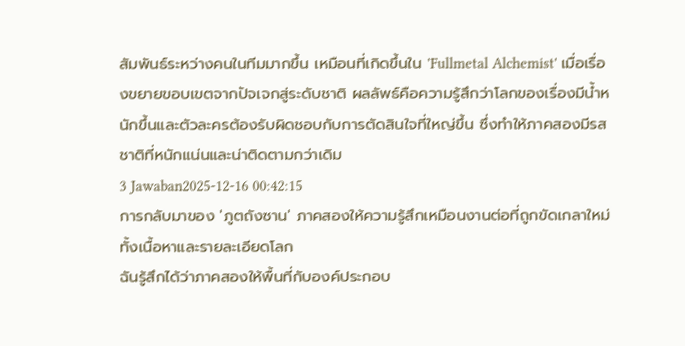สัมพันธ์ระหว่างคนในทีมมากขึ้น เหมือนที่เกิดขึ้นใน 'Fullmetal Alchemist' เมื่อเรื่องขยายขอบเขตจากปัจเจกสู่ระดับชาติ ผลลัพธ์คือความรู้สึกว่าโลกของเรื่องมีน้ำหนักขึ้นและตัวละครต้องรับผิดชอบกับการตัดสินใจที่ใหญ่ขึ้น ซึ่งทำให้ภาคสองมีรสชาติที่หนักแน่นและน่าติดตามกว่าเดิม
3 Jawaban2025-12-16 00:42:15
การกลับมาของ 'ภูตถังซาน' ภาคสองให้ความรู้สึกเหมือนงานต่อที่ถูกขัดเกลาใหม่ทั้งเนื้อหาและรายละเอียดโลก
ฉันรู้สึกได้ว่าภาคสองให้พื้นที่กับองค์ประกอบ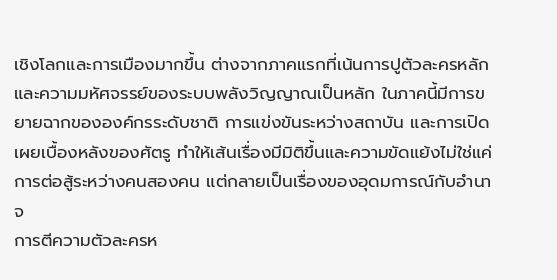เชิงโลกและการเมืองมากขึ้น ต่างจากภาคแรกที่เน้นการปูตัวละครหลักและความมหัศจรรย์ของระบบพลังวิญญาณเป็นหลัก ในภาคนี้มีการขยายฉากขององค์กรระดับชาติ การแข่งขันระหว่างสถาบัน และการเปิดเผยเบื้องหลังของศัตรู ทำให้เส้นเรื่องมีมิติขึ้นและความขัดแย้งไม่ใช่แค่การต่อสู้ระหว่างคนสองคน แต่กลายเป็นเรื่องของอุดมการณ์กับอำนาจ
การตีความตัวละครห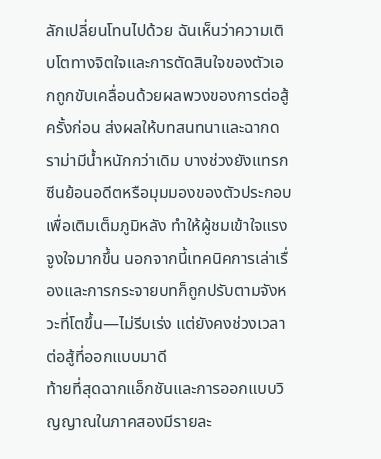ลักเปลี่ยนโทนไปด้วย ฉันเห็นว่าความเติบโตทางจิตใจและการตัดสินใจของตัวเอกถูกขับเคลื่อนด้วยผลพวงของการต่อสู้ครั้งก่อน ส่งผลให้บทสนทนาและฉากดราม่ามีน้ำหนักกว่าเดิม บางช่วงยังแทรกซีนย้อนอดีตหรือมุมมองของตัวประกอบเพื่อเติมเต็มภูมิหลัง ทำให้ผู้ชมเข้าใจแรงจูงใจมากขึ้น นอกจากนี้เทคนิคการเล่าเรื่องและการกระจายบทก็ถูกปรับตามจังหวะที่โตขึ้น—ไม่รีบเร่ง แต่ยังคงช่วงเวลาต่อสู้ที่ออกแบบมาดี
ท้ายที่สุดฉากแอ็กชันและการออกแบบวิญญาณในภาคสองมีรายละ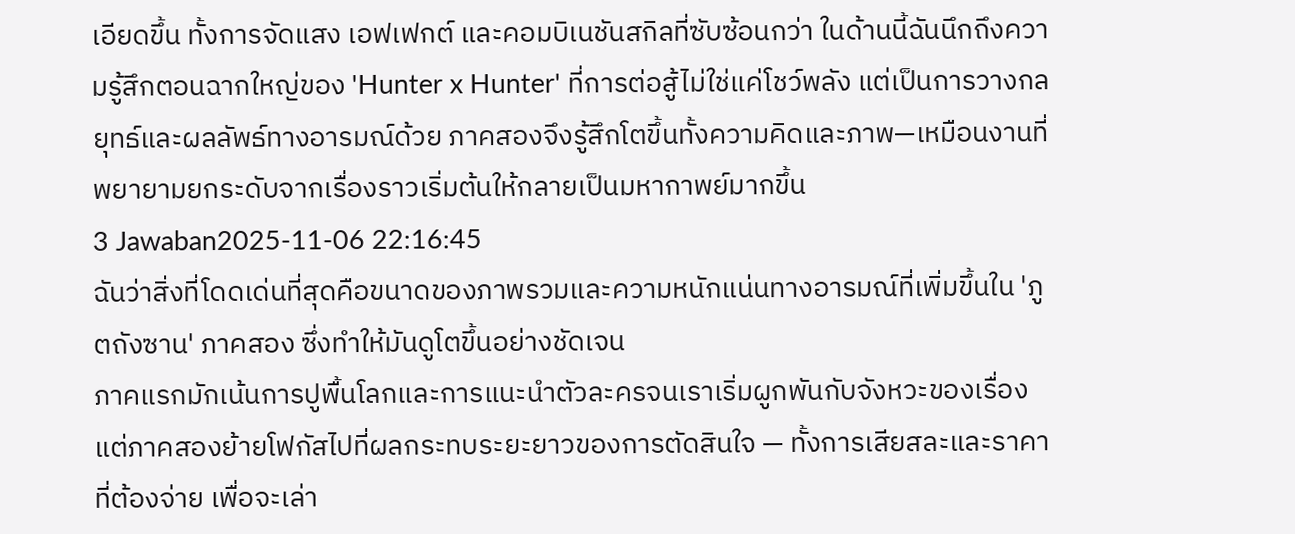เอียดขึ้น ทั้งการจัดแสง เอฟเฟกต์ และคอมบิเนชันสกิลที่ซับซ้อนกว่า ในด้านนี้ฉันนึกถึงความรู้สึกตอนฉากใหญ่ของ 'Hunter x Hunter' ที่การต่อสู้ไม่ใช่แค่โชว์พลัง แต่เป็นการวางกลยุทธ์และผลลัพธ์ทางอารมณ์ด้วย ภาคสองจึงรู้สึกโตขึ้นทั้งความคิดและภาพ—เหมือนงานที่พยายามยกระดับจากเรื่องราวเริ่มต้นให้กลายเป็นมหากาพย์มากขึ้น
3 Jawaban2025-11-06 22:16:45
ฉันว่าสิ่งที่โดดเด่นที่สุดคือขนาดของภาพรวมและความหนักแน่นทางอารมณ์ที่เพิ่มขึ้นใน 'ภูตถังซาน' ภาคสอง ซึ่งทำให้มันดูโตขึ้นอย่างชัดเจน
ภาคแรกมักเน้นการปูพื้นโลกและการแนะนำตัวละครจนเราเริ่มผูกพันกับจังหวะของเรื่อง แต่ภาคสองย้ายโฟกัสไปที่ผลกระทบระยะยาวของการตัดสินใจ — ทั้งการเสียสละและราคาที่ต้องจ่าย เพื่อจะเล่า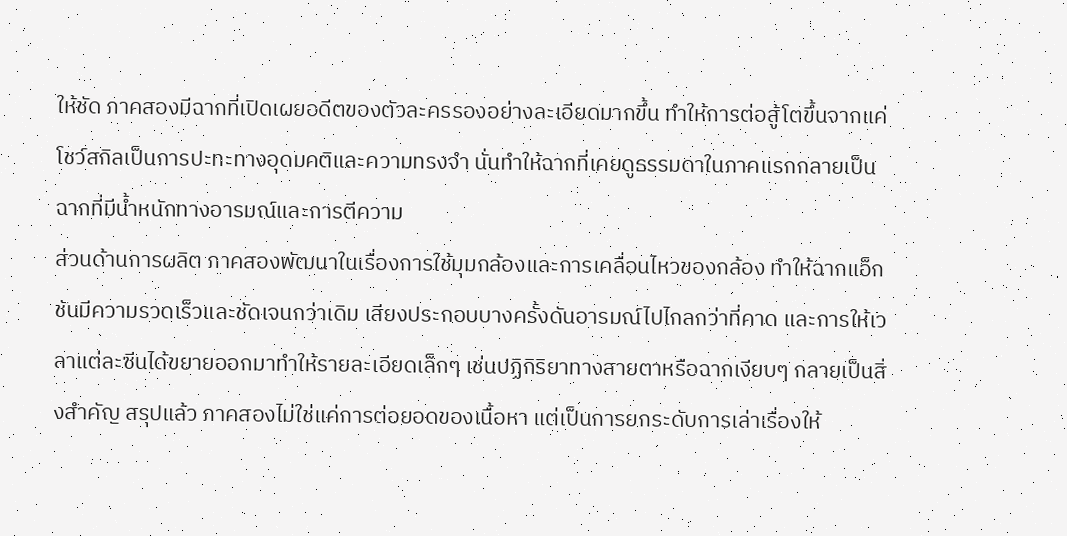ให้ชัด ภาคสองมีฉากที่เปิดเผยอดีตของตัวละครรองอย่างละเอียดมากขึ้น ทำให้การต่อสู้โตขึ้นจากแค่โชว์สกิลเป็นการปะทะทางอุดมคติและความทรงจำ นั่นทำให้ฉากที่เคยดูธรรมดาในภาคแรกกลายเป็นฉากที่มีน้ำหนักทางอารมณ์และการตีความ
ส่วนด้านการผลิต ภาคสองพัฒนาในเรื่องการใช้มุมกล้องและการเคลื่อนไหวของกล้อง ทำให้ฉากแอ็กชันมีความรวดเร็วและชัดเจนกว่าเดิม เสียงประกอบบางครั้งดันอารมณ์ไปไกลกว่าที่คาด และการให้เวลาแต่ละซีนได้ขยายออกมาทำให้รายละเอียดเล็กๆ เช่นปฏิกิริยาทางสายตาหรือฉากเงียบๆ กลายเป็นสิ่งสำคัญ สรุปแล้ว ภาคสองไม่ใช่แค่การต่อยอดของเนื้อหา แต่เป็นการยกระดับการเล่าเรื่องให้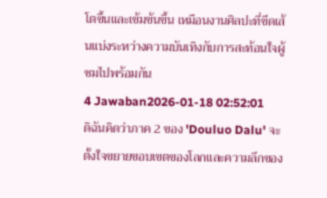โตขึ้นและเข้มข้นขึ้น เหมือนงานศิลปะที่ขีดเส้นแบ่งระหว่างความบันเทิงกับการสะท้อนใจผู้ชมไปพร้อมกัน
4 Jawaban2026-01-18 02:52:01
ดิฉันคิดว่าภาค 2 ของ 'Douluo Dalu' จะตั้งใจขยายขอบเขตของโลกและความลึกของ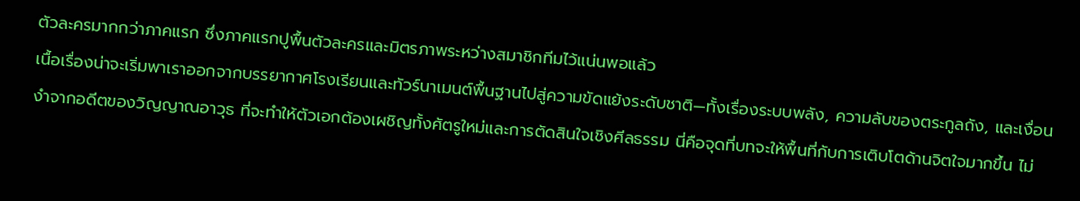ตัวละครมากกว่าภาคแรก ซึ่งภาคแรกปูพื้นตัวละครและมิตรภาพระหว่างสมาชิกทีมไว้แน่นพอแล้ว
เนื้อเรื่องน่าจะเริ่มพาเราออกจากบรรยากาศโรงเรียนและทัวร์นาเมนต์พื้นฐานไปสู่ความขัดแย้งระดับชาติ—ทั้งเรื่องระบบพลัง, ความลับของตระกูลถัง, และเงื่อนงำจากอดีตของวิญญาณอาวุธ ที่จะทำให้ตัวเอกต้องเผชิญทั้งศัตรูใหม่และการตัดสินใจเชิงศีลธรรม นี่คือจุดที่บทจะให้พื้นที่กับการเติบโตด้านจิตใจมากขึ้น ไม่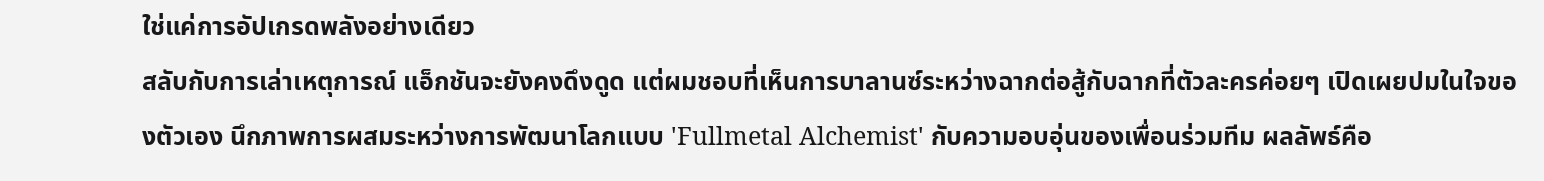ใช่แค่การอัปเกรดพลังอย่างเดียว
สลับกับการเล่าเหตุการณ์ แอ็กชันจะยังคงดึงดูด แต่ผมชอบที่เห็นการบาลานซ์ระหว่างฉากต่อสู้กับฉากที่ตัวละครค่อยๆ เปิดเผยปมในใจของตัวเอง นึกภาพการผสมระหว่างการพัฒนาโลกแบบ 'Fullmetal Alchemist' กับความอบอุ่นของเพื่อนร่วมทีม ผลลัพธ์คือ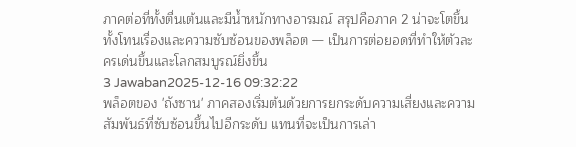ภาคต่อที่ทั้งตื่นเต้นและมีน้ำหนักทางอารมณ์ สรุปคือภาค 2 น่าจะโตขึ้นทั้งโทนเรื่องและความซับซ้อนของพล็อต — เป็นการต่อยอดที่ทำให้ตัวละครเด่นขึ้นและโลกสมบูรณ์ยิ่งขึ้น
3 Jawaban2025-12-16 09:32:22
พล็อตของ 'ถังซาน' ภาคสองเริ่มต้นด้วยการยกระดับความเสี่ยงและความสัมพันธ์ที่ซับซ้อนขึ้นไปอีกระดับ แทนที่จะเป็นการเล่า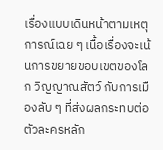เรื่องแบบเดินหน้าตามเหตุการณ์เฉย ๆ เนื้อเรื่องจะเน้นการขยายขอบเขตของโลก วิญญาณสัตว์ กับการเมืองลับ ๆ ที่ส่งผลกระทบต่อตัวละครหลัก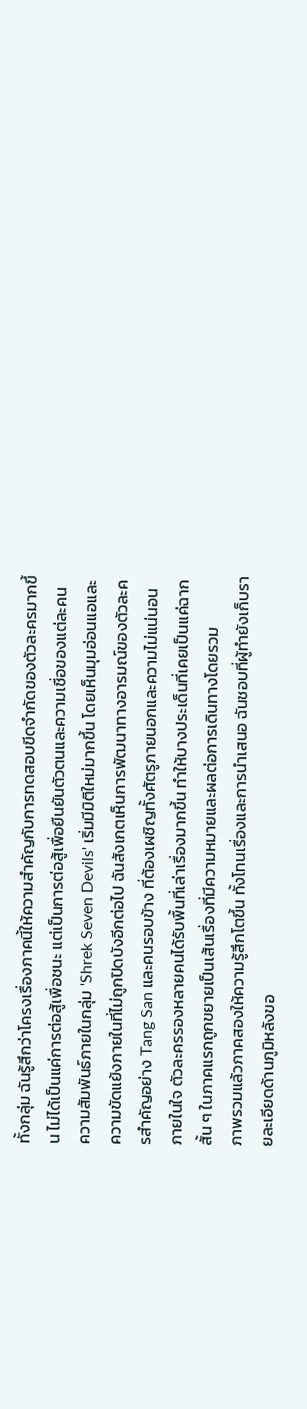ทั้งกลุ่ม ฉันรู้สึกว่าโครงเรื่องภาคนี้ให้ความสำคัญกับการทดสอบขีดจำกัดของตัวละครมากขึ้น ไม่ได้เป็นแค่การต่อสู้เพื่อชนะ แต่เป็นการต่อสู้เพื่อยืนยันตัวตนและความเชื่อของแต่ละคน
ความสัมพันธ์ภายในกลุ่ม 'Shrek Seven Devils' เริ่มมีมิติใหม่มากขึ้น โดยเห็นมุมอ่อนแอและความขัดแย้งภายในที่ไม่ถูกปิดบังอีกต่อไป ฉันสังเกตเห็นการพัฒนาทางอารมณ์ของตัวละครสำคัญอย่าง Tang San และคนรอบข้าง ที่ต้องเผชิญทั้งศัตรูภายนอกและความไม่แน่นอนภายในใจ ตัวละครรองหลายคนได้รับพื้นที่เล่าเรื่องมากขึ้น ทำให้บางประเด็นที่เคยเป็นแค่ฉากสั้น ๆ ในภาคแรกถูกขยายเป็นเส้นเรื่องที่มีความหมายและผลต่อการเดินทางโดยรวม
ภาพรวมแล้วภาคสองให้ความรู้สึกโตขึ้น ทั้งโทนเรื่องและการนำเสนอ ฉันชอบที่ผู้ทำยังเก็บรายละเอียดด้านภูมิหลังขอ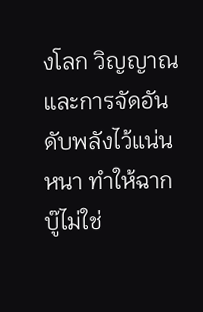งโลก วิญญาณ และการจัดอันดับพลังไว้แน่นหนา ทำให้ฉากบู๊ไม่ใช่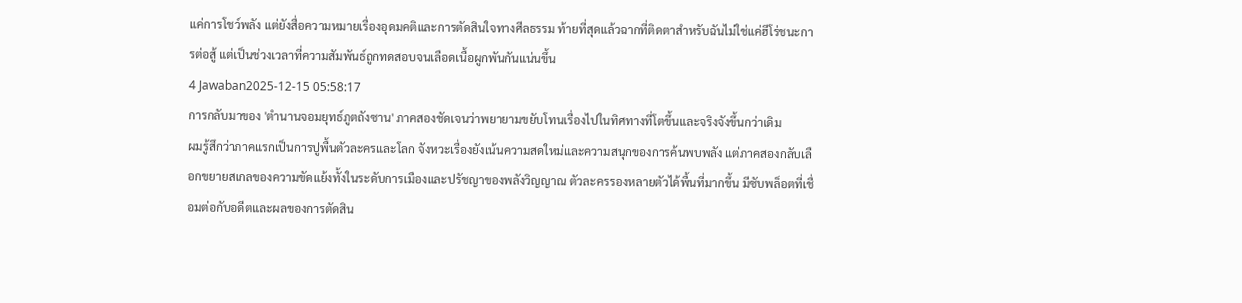แค่การโชว์พลัง แต่ยังสื่อความหมายเรื่องอุดมคติและการตัดสินใจทางศีลธรรม ท้ายที่สุดแล้วฉากที่ติดตาสำหรับฉันไม่ใช่แค่ฮีโร่ชนะการต่อสู้ แต่เป็นช่วงเวลาที่ความสัมพันธ์ถูกทดสอบจนเลือดเนื้อผูกพันกันแน่นขึ้น
4 Jawaban2025-12-15 05:58:17
การกลับมาของ 'ตํานานจอมยุทธ์ภูตถังซาน' ภาคสองชัดเจนว่าพยายามขยับโทนเรื่องไปในทิศทางที่โตขึ้นและจริงจังขึ้นกว่าเดิม
ผมรู้สึกว่าภาคแรกเป็นการปูพื้นตัวละครและโลก จังหวะเรื่องยังเน้นความสดใหม่และความสนุกของการค้นพบพลัง แต่ภาคสองกลับเลือกขยายสเกลของความขัดแย้งทั้งในระดับการเมืองและปรัชญาของพลังวิญญาณ ตัวละครรองหลายตัวได้พื้นที่มากขึ้น มีซับพล็อตที่เชื่อมต่อกับอดีตและผลของการตัดสิน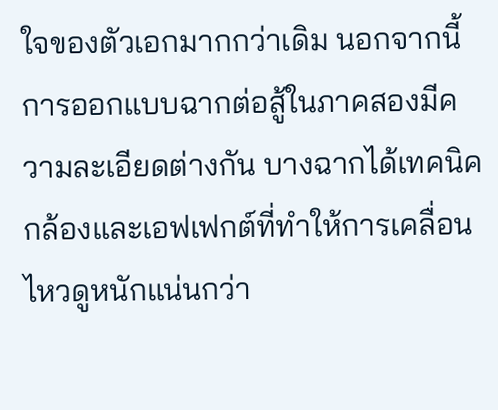ใจของตัวเอกมากกว่าเดิม นอกจากนี้การออกแบบฉากต่อสู้ในภาคสองมีความละเอียดต่างกัน บางฉากได้เทคนิคกล้องและเอฟเฟกต์ที่ทำให้การเคลื่อนไหวดูหนักแน่นกว่า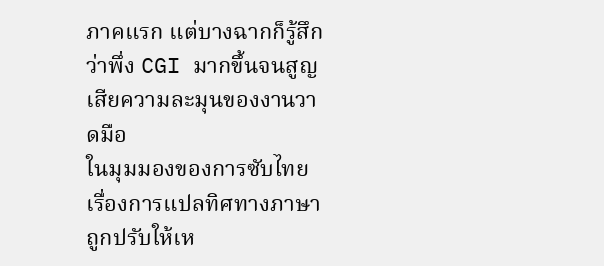ภาคแรก แต่บางฉากก็รู้สึกว่าพึ่ง CGI มากขึ้นจนสูญเสียความละมุนของงานวาดมือ
ในมุมมองของการซับไทย เรื่องการแปลทิศทางภาษาถูกปรับให้เห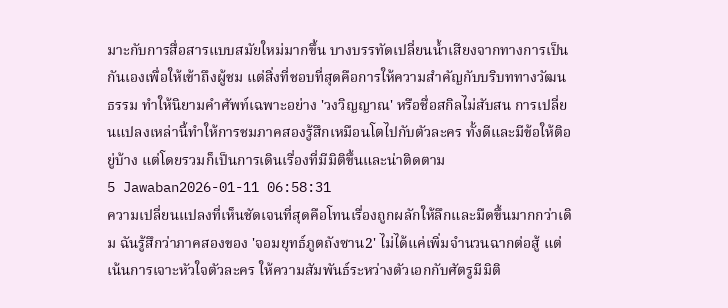มาะกับการสื่อสารแบบสมัยใหม่มากขึ้น บางบรรทัดเปลี่ยนน้ำเสียงจากทางการเป็นกันเองเพื่อให้เข้าถึงผู้ชม แต่สิ่งที่ชอบที่สุดคือการให้ความสำคัญกับบริบททางวัฒนธรรม ทำให้นิยามคำศัพท์เฉพาะอย่าง 'วงวิญญาณ' หรือชื่อสกิลไม่สับสน การเปลี่ยนแปลงเหล่านี้ทำให้การชมภาคสองรู้สึกเหมือนโตไปกับตัวละคร ทั้งดีและมีข้อให้ติอยู่บ้าง แต่โดยรวมก็เป็นการเดินเรื่องที่มีมิติขึ้นและน่าติดตาม
5 Jawaban2026-01-11 06:58:31
ความเปลี่ยนแปลงที่เห็นชัดเจนที่สุดคือโทนเรื่องถูกผลักให้ลึกและมืดขึ้นมากกว่าเดิม ฉันรู้สึกว่าภาคสองของ 'จอมยุทธ์ภูตถังซาน2' ไม่ได้แค่เพิ่มจำนวนฉากต่อสู้ แต่เน้นการเจาะหัวใจตัวละคร ให้ความสัมพันธ์ระหว่างตัวเอกกับศัตรูมีมิติ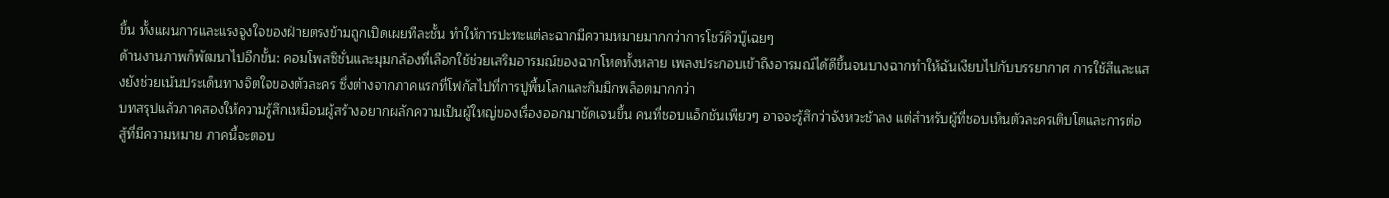ขึ้น ทั้งแผนการและแรงจูงใจของฝ่ายตรงข้ามถูกเปิดเผยทีละชั้น ทำให้การปะทะแต่ละฉากมีความหมายมากกว่าการโชว์คิวบู๊เฉยๆ
ด้านงานภาพก็พัฒนาไปอีกขั้น: คอมโพสซิชั่นและมุมกล้องที่เลือกใช้ช่วยเสริมอารมณ์ของฉากโหดทั้งหลาย เพลงประกอบเข้าถึงอารมณ์ได้ดีขึ้นจนบางฉากทำให้ฉันเงียบไปกับบรรยากาศ การใช้สีและแสงยังช่วยเน้นประเด็นทางจิตใจของตัวละคร ซึ่งต่างจากภาคแรกที่โฟกัสไปที่การปูพื้นโลกและกิมมิกพล็อตมากกว่า
บทสรุปแล้วภาคสองให้ความรู้สึกเหมือนผู้สร้างอยากผลักความเป็นผู้ใหญ่ของเรื่องออกมาชัดเจนขึ้น คนที่ชอบแอ็กชันเพียวๆ อาจจะรู้สึกว่าจังหวะช้าลง แต่สำหรับผู้ที่ชอบเห็นตัวละครเติบโตและการต่อสู้ที่มีความหมาย ภาคนี้จะตอบ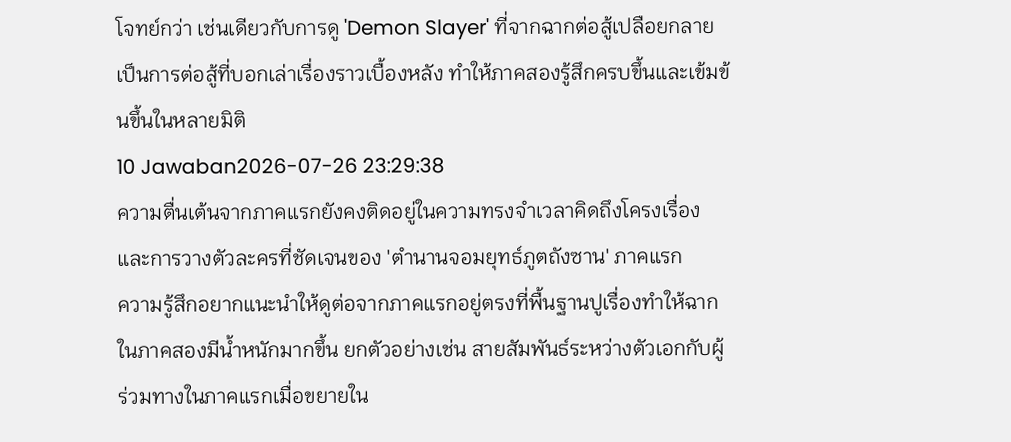โจทย์กว่า เช่นเดียวกับการดู 'Demon Slayer' ที่จากฉากต่อสู้เปลือยกลายเป็นการต่อสู้ที่บอกเล่าเรื่องราวเบื้องหลัง ทำให้ภาคสองรู้สึกครบขึ้นและเข้มข้นขึ้นในหลายมิติ
10 Jawaban2026-07-26 23:29:38
ความตื่นเต้นจากภาคแรกยังคงติดอยู่ในความทรงจำเวลาคิดถึงโครงเรื่องและการวางตัวละครที่ชัดเจนของ 'ตํานานจอมยุทธ์ภูตถังซาน' ภาคแรก
ความรู้สึกอยากแนะนำให้ดูต่อจากภาคแรกอยู่ตรงที่พื้นฐานปูเรื่องทำให้ฉากในภาคสองมีน้ำหนักมากขึ้น ยกตัวอย่างเช่น สายสัมพันธ์ระหว่างตัวเอกกับผู้ร่วมทางในภาคแรกเมื่อขยายใน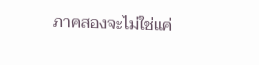ภาคสองจะไม่ใช่แค่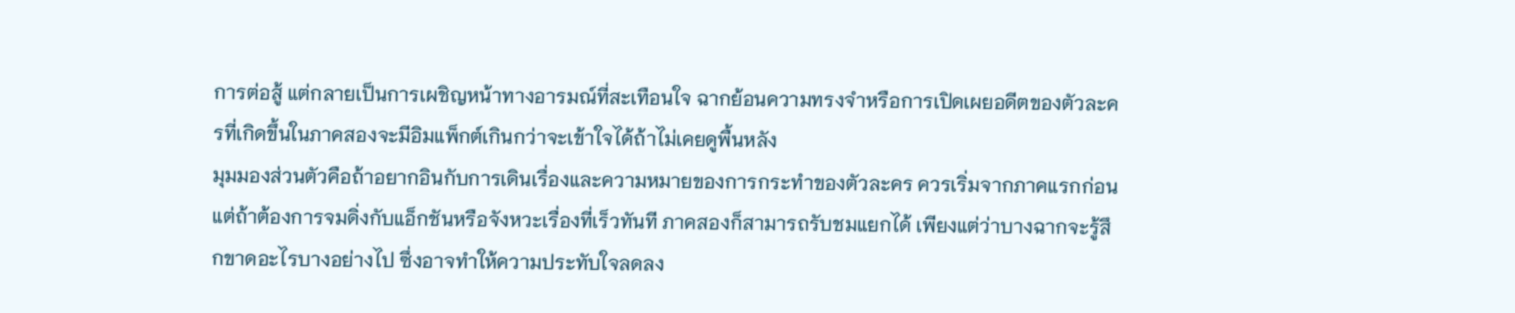การต่อสู้ แต่กลายเป็นการเผชิญหน้าทางอารมณ์ที่สะเทือนใจ ฉากย้อนความทรงจำหรือการเปิดเผยอดีตของตัวละครที่เกิดขึ้นในภาคสองจะมีอิมแพ็กต์เกินกว่าจะเข้าใจได้ถ้าไม่เคยดูพื้นหลัง
มุมมองส่วนตัวคือถ้าอยากอินกับการเดินเรื่องและความหมายของการกระทำของตัวละคร ควรเริ่มจากภาคแรกก่อน แต่ถ้าต้องการจมดิ่งกับแอ็กชันหรือจังหวะเรื่องที่เร็วทันที ภาคสองก็สามารถรับชมแยกได้ เพียงแต่ว่าบางฉากจะรู้สึกขาดอะไรบางอย่างไป ซึ่งอาจทำให้ความประทับใจลดลง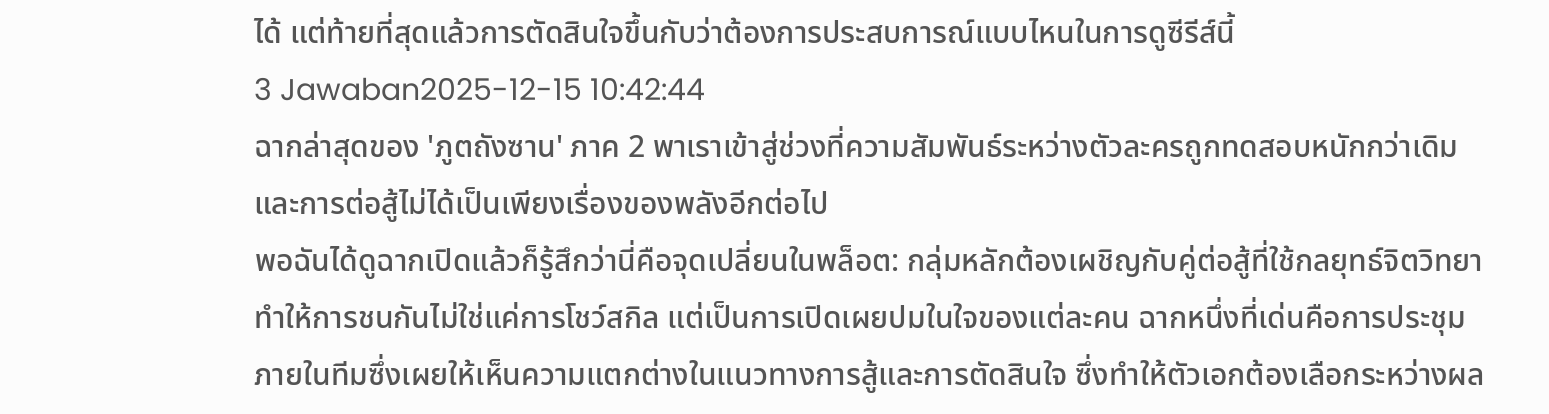ได้ แต่ท้ายที่สุดแล้วการตัดสินใจขึ้นกับว่าต้องการประสบการณ์แบบไหนในการดูซีรีส์นี้
3 Jawaban2025-12-15 10:42:44
ฉากล่าสุดของ 'ภูตถังซาน' ภาค 2 พาเราเข้าสู่ช่วงที่ความสัมพันธ์ระหว่างตัวละครถูกทดสอบหนักกว่าเดิมและการต่อสู้ไม่ได้เป็นเพียงเรื่องของพลังอีกต่อไป
พอฉันได้ดูฉากเปิดแล้วก็รู้สึกว่านี่คือจุดเปลี่ยนในพล็อต: กลุ่มหลักต้องเผชิญกับคู่ต่อสู้ที่ใช้กลยุทธ์จิตวิทยา ทำให้การชนกันไม่ใช่แค่การโชว์สกิล แต่เป็นการเปิดเผยปมในใจของแต่ละคน ฉากหนึ่งที่เด่นคือการประชุมภายในทีมซึ่งเผยให้เห็นความแตกต่างในแนวทางการสู้และการตัดสินใจ ซึ่งทำให้ตัวเอกต้องเลือกระหว่างผล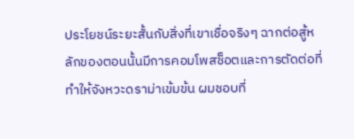ประโยชน์ระยะสั้นกับสิ่งที่เขาเชื่อจริงๆ ฉากต่อสู้หลักของตอนนั้นมีการคอมโพสช็อตและการตัดต่อที่ทำให้จังหวะดราม่าเข้มข้น ผมชอบที่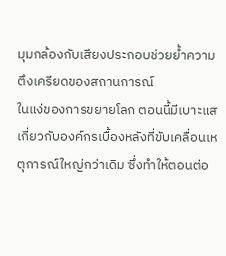มุมกล้องกับเสียงประกอบช่วยย้ำความตึงเครียดของสถานการณ์
ในแง่ของการขยายโลก ตอนนี้มีเบาะแสเกี่ยวกับองค์กรเบื้องหลังที่ขับเคลื่อนเหตุการณ์ใหญ่กว่าเดิม ซึ่งทำให้ตอนต่อ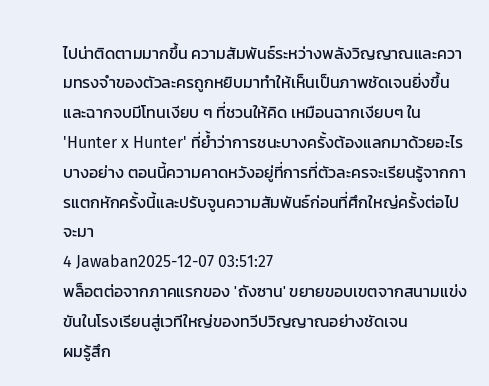ไปน่าติดตามมากขึ้น ความสัมพันธ์ระหว่างพลังวิญญาณและความทรงจำของตัวละครถูกหยิบมาทำให้เห็นเป็นภาพชัดเจนยิ่งขึ้น และฉากจบมีโทนเงียบ ๆ ที่ชวนให้คิด เหมือนฉากเงียบๆ ใน 'Hunter x Hunter' ที่ย้ำว่าการชนะบางครั้งต้องแลกมาด้วยอะไรบางอย่าง ตอนนี้ความคาดหวังอยู่ที่การที่ตัวละครจะเรียนรู้จากการแตกหักครั้งนี้และปรับจูนความสัมพันธ์ก่อนที่ศึกใหญ่ครั้งต่อไปจะมา
4 Jawaban2025-12-07 03:51:27
พล็อตต่อจากภาคแรกของ 'ถังซาน' ขยายขอบเขตจากสนามแข่งขันในโรงเรียนสู่เวทีใหญ่ของทวีปวิญญาณอย่างชัดเจน
ผมรู้สึก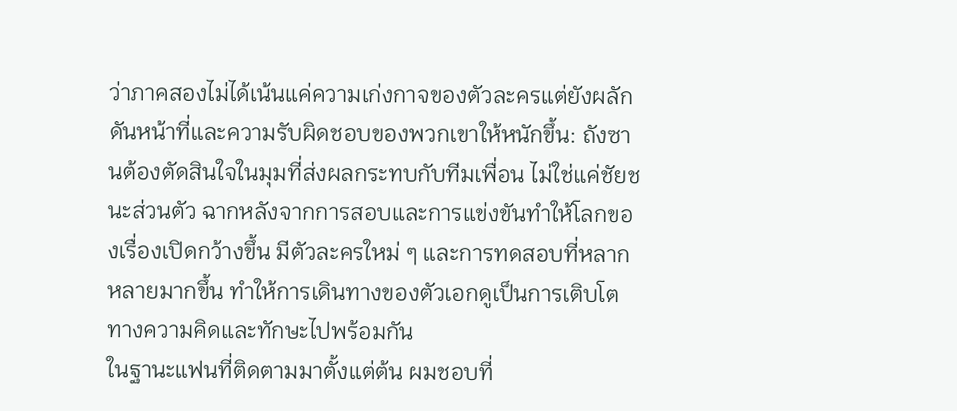ว่าภาคสองไม่ได้เน้นแค่ความเก่งกาจของตัวละครแต่ยังผลักดันหน้าที่และความรับผิดชอบของพวกเขาให้หนักขึ้น: ถังซานต้องตัดสินใจในมุมที่ส่งผลกระทบกับทีมเพื่อน ไม่ใช่แค่ชัยชนะส่วนตัว ฉากหลังจากการสอบและการแข่งขันทำให้โลกของเรื่องเปิดกว้างขึ้น มีตัวละครใหม่ ๆ และการทดสอบที่หลากหลายมากขึ้น ทำให้การเดินทางของตัวเอกดูเป็นการเติบโตทางความคิดและทักษะไปพร้อมกัน
ในฐานะแฟนที่ติดตามมาตั้งแต่ต้น ผมชอบที่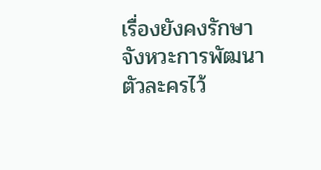เรื่องยังคงรักษาจังหวะการพัฒนาตัวละครไว้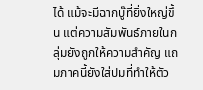ได้ แม้จะมีฉากบู๊ที่ยิ่งใหญ่ขึ้น แต่ความสัมพันธ์ภายในกลุ่มยังถูกให้ความสำคัญ แถมภาคนี้ยังใส่ปมที่ทำให้ตัว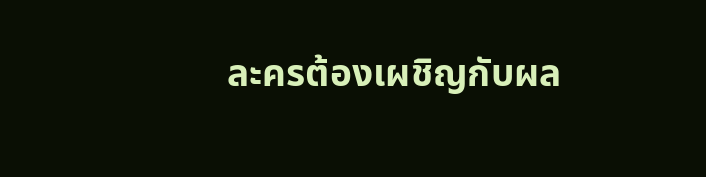ละครต้องเผชิญกับผล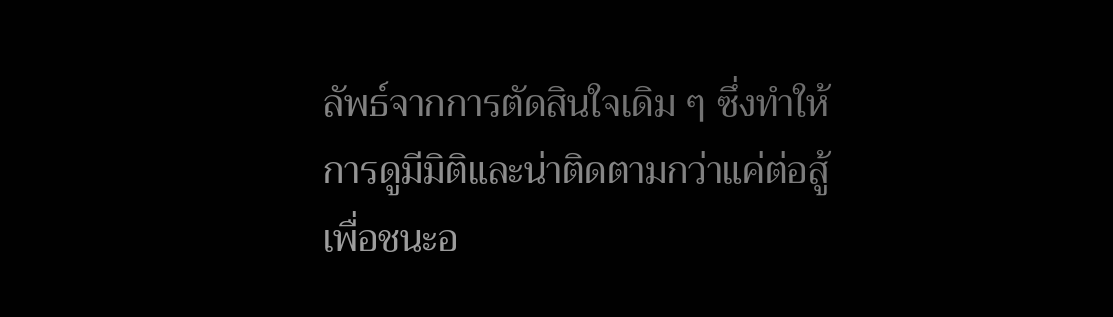ลัพธ์จากการตัดสินใจเดิม ๆ ซึ่งทำให้การดูมีมิติและน่าติดตามกว่าแค่ต่อสู้เพื่อชนะอ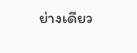ย่างเดียว